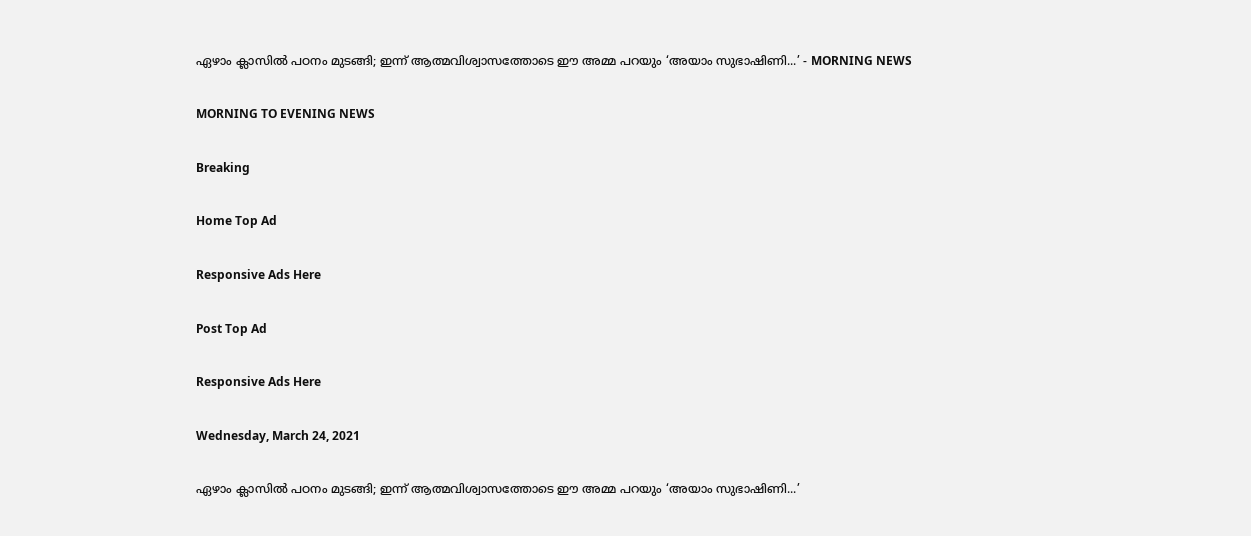ഏഴാം ക്ലാസില്‍ പഠനം മുടങ്ങി; ഇന്ന് ആത്മവിശ്വാസത്തോടെ ഈ അമ്മ പറയും ‘അയാം സുഭാഷിണി...’ - MORNING NEWS

MORNING TO EVENING NEWS

Breaking

Home Top Ad

Responsive Ads Here

Post Top Ad

Responsive Ads Here

Wednesday, March 24, 2021

ഏഴാം ക്ലാസില്‍ പഠനം മുടങ്ങി; ഇന്ന് ആത്മവിശ്വാസത്തോടെ ഈ അമ്മ പറയും ‘അയാം സുഭാഷിണി...’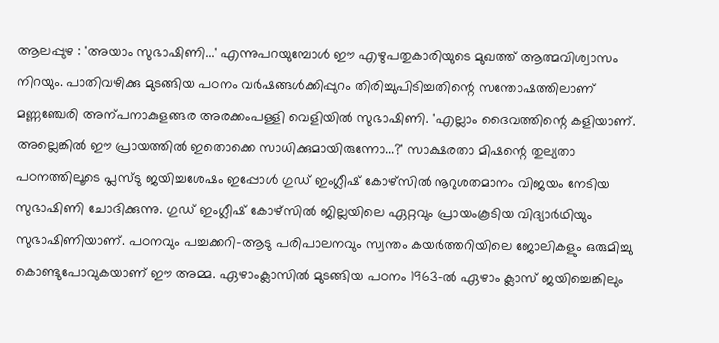ആലപ്പുഴ : 'അയാം സുഭാഷിണി...' എന്നുപറയുമ്പോൾ ഈ എഴുപതുകാരിയുടെ മുഖത്ത് ആത്മവിശ്വാസം നിറയും. പാതിവഴിക്കു മുടങ്ങിയ പഠനം വർഷങ്ങൾക്കിപ്പുറം തിരിച്ചുപിടിച്ചതിന്റെ സന്തോഷത്തിലാണ് മണ്ണഞ്ചേരി അന്പനാകുളങ്ങര അരക്കംപള്ളി വെളിയിൽ സുഭാഷിണി. 'എല്ലാം ദൈവത്തിന്റെ കളിയാണ്. അല്ലെങ്കിൽ ഈ പ്രായത്തിൽ ഇതൊക്കെ സാധിക്കുമായിരുന്നോ...?' സാക്ഷരതാ മിഷന്റെ തുല്യതാ പഠനത്തിലൂടെ പ്ലസ്ടു ജയിച്ചശേഷം ഇപ്പോൾ ഗുഡ് ഇംഗ്ലീഷ് കോഴ്സിൽ നൂറുശതമാനം വിജയം നേടിയ സുഭാഷിണി ചോദിക്കുന്നു. ഗുഡ് ഇംഗ്ലീഷ് കോഴ്സിൽ ജില്ലയിലെ ഏറ്റവും പ്രായംകൂടിയ വിദ്യാർഥിയും സുഭാഷിണിയാണ്. പഠനവും പച്ചക്കറി-ആടു പരിപാലനവും സ്വന്തം കയർത്തറിയിലെ ജോലികളും ഒരുമിച്ചു കൊണ്ടുപോവുകയാണ് ഈ അമ്മ. ഏഴാംക്ലാസിൽ മുടങ്ങിയ പഠനം 1963-ൽ ഏഴാം ക്ലാസ് ജയിച്ചെങ്കിലും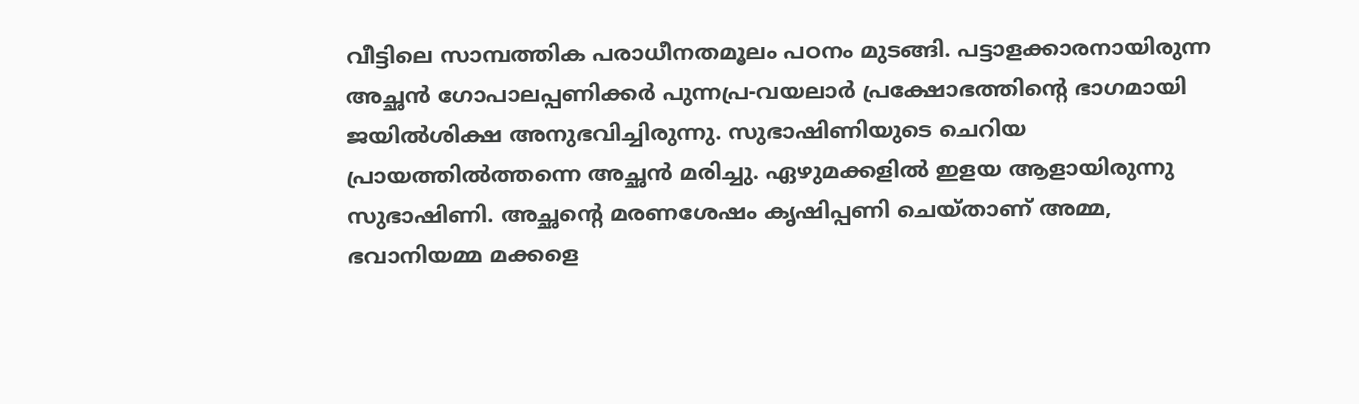വീട്ടിലെ സാമ്പത്തിക പരാധീനതമൂലം പഠനം മുടങ്ങി. പട്ടാളക്കാരനായിരുന്ന അച്ഛൻ ഗോപാലപ്പണിക്കർ പുന്നപ്ര-വയലാർ പ്രക്ഷോഭത്തിന്റെ ഭാഗമായി ജയിൽശിക്ഷ അനുഭവിച്ചിരുന്നു. സുഭാഷിണിയുടെ ചെറിയ പ്രായത്തിൽത്തന്നെ അച്ഛൻ മരിച്ചു. ഏഴുമക്കളിൽ ഇളയ ആളായിരുന്നു സുഭാഷിണി. അച്ഛന്റെ മരണശേഷം കൃഷിപ്പണി ചെയ്താണ് അമ്മ, ഭവാനിയമ്മ മക്കളെ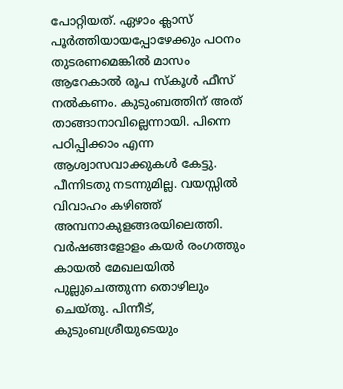പോറ്റിയത്. ഏഴാം ക്ലാസ് പൂർത്തിയായപ്പോഴേക്കും പഠനം തുടരണമെങ്കിൽ മാസം ആറേകാൽ രൂപ സ്കൂൾ ഫീസ് നൽകണം. കുടുംബത്തിന് അത് താങ്ങാനാവില്ലെന്നായി. പിന്നെ പഠിപ്പിക്കാം എന്ന ആശ്വാസവാക്കുകൾ കേട്ടു. പീന്നിടതു നടന്നുമില്ല. വയസ്സിൽ വിവാഹം കഴിഞ്ഞ് അമ്പനാകുളങ്ങരയിലെത്തി. വർഷങ്ങളോളം കയർ രംഗത്തും കായൽ മേഖലയിൽ പുല്ലുചെത്തുന്ന തൊഴിലും ചെയ്തു. പിന്നീട്, കുടുംബശ്രീയുടെയും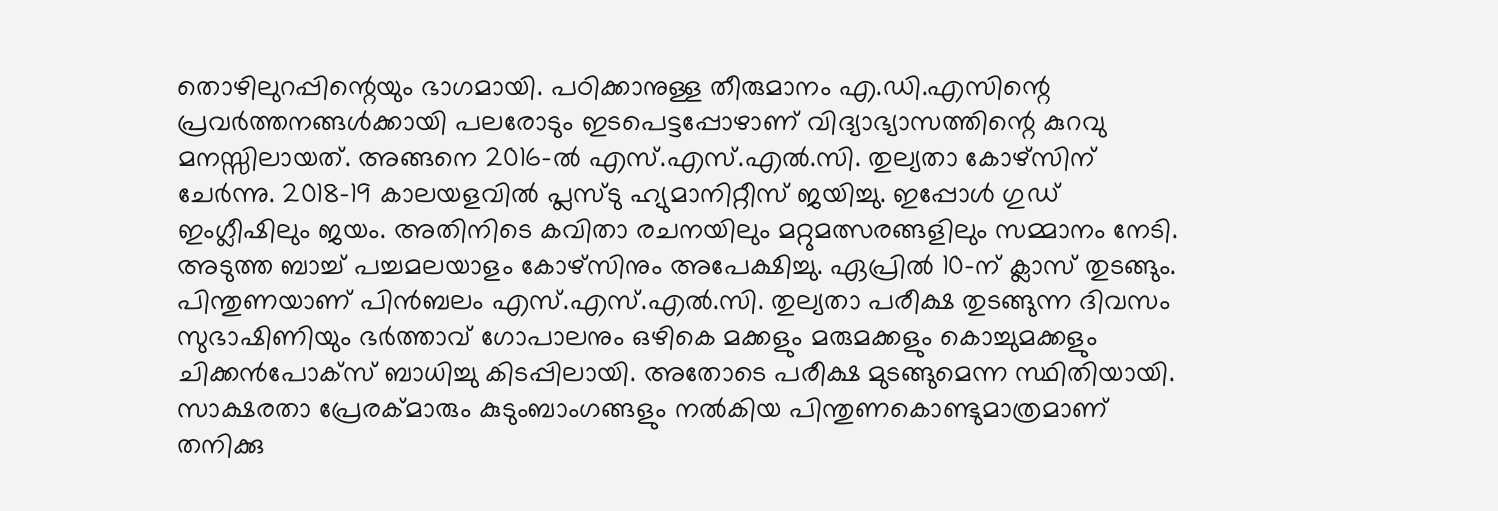തൊഴിലുറപ്പിന്റെയും ഭാഗമായി. പഠിക്കാനുള്ള തീരുമാനം എ.ഡി.എസിന്റെ പ്രവർത്തനങ്ങൾക്കായി പലരോടും ഇടപെട്ടപ്പോഴാണ് വിദ്യാഭ്യാസത്തിന്റെ കുറവു മനസ്സിലായത്. അങ്ങനെ 2016-ൽ എസ്.എസ്.എൽ.സി. തുല്യതാ കോഴ്സിന് ചേർന്നു. 2018-19 കാലയളവിൽ പ്ലസ്ടു ഹ്യുമാനിറ്റീസ് ജയിച്ചു. ഇപ്പോൾ ഗുഡ് ഇംഗ്ലീഷിലും ജയം. അതിനിടെ കവിതാ രചനയിലും മറ്റുമത്സരങ്ങളിലും സമ്മാനം നേടി. അടുത്ത ബാച്ച് പച്ചമലയാളം കോഴ്സിനും അപേക്ഷിച്ചു. ഏപ്രിൽ 10-ന് ക്ലാസ് തുടങ്ങും. പിന്തുണയാണ് പിൻബലം എസ്.എസ്.എൽ.സി. തുല്യതാ പരീക്ഷ തുടങ്ങുന്ന ദിവസം സുഭാഷിണിയും ഭർത്താവ് ഗോപാലനും ഒഴികെ മക്കളും മരുമക്കളും കൊച്ചുമക്കളും ചിക്കൻപോക്സ് ബാധിച്ചു കിടപ്പിലായി. അതോടെ പരീക്ഷ മുടങ്ങുമെന്ന സ്ഥിതിയായി. സാക്ഷരതാ പ്രേരക്മാരും കുടുംബാംഗങ്ങളും നൽകിയ പിന്തുണകൊണ്ടുമാത്രമാണ് തനിക്കു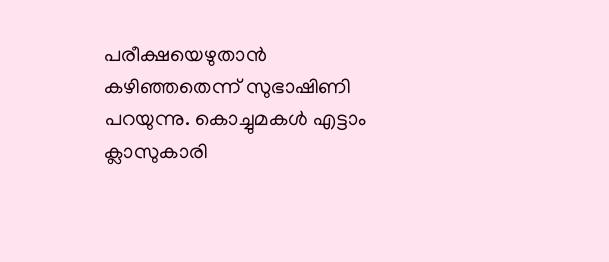പരീക്ഷയെഴുതാൻ കഴിഞ്ഞതെന്ന് സുഭാഷിണി പറയുന്നു. കൊച്ചുമകൾ എട്ടാം ക്ലാസുകാരി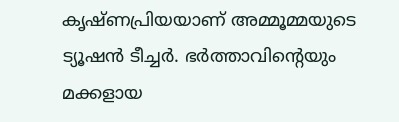കൃഷ്ണപ്രിയയാണ് അമ്മൂമ്മയുടെ ട്യൂഷൻ ടീച്ചർ. ഭർത്താവിന്റെയും മക്കളായ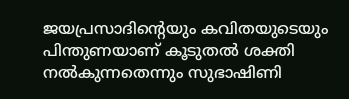ജയപ്രസാദിന്റെയും കവിതയുടെയും പിന്തുണയാണ് കൂടുതൽ ശക്തി നൽകുന്നതെന്നും സുഭാഷിണി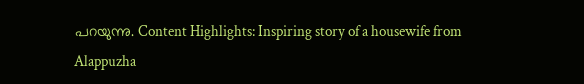പറയുന്നു. Content Highlights: Inspiring story of a housewife from Alappuzha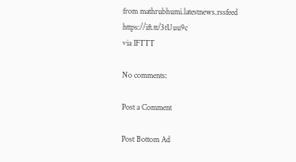from mathrubhumi.latestnews.rssfeed https://ift.tt/3tUuu9c
via IFTTT

No comments:

Post a Comment

Post Bottom Ad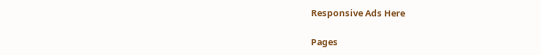Responsive Ads Here

Pages